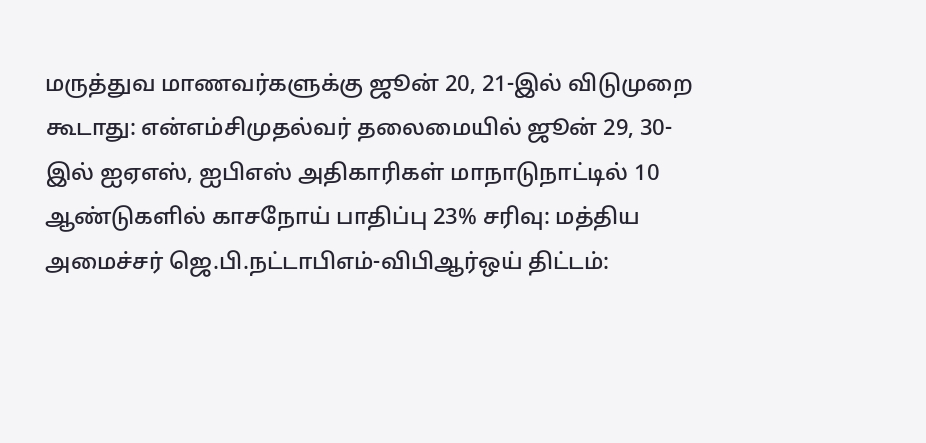மருத்துவ மாணவர்களுக்கு ஜூன் 20, 21-இல் விடுமுறை கூடாது: என்எம்சிமுதல்வர் தலைமையில் ஜூன் 29, 30-இல் ஐஏஎஸ், ஐபிஎஸ் அதிகாரிகள் மாநாடுநாட்டில் 10 ஆண்டுகளில் காசநோய் பாதிப்பு 23% சரிவு: மத்திய அமைச்சர் ஜெ.பி.நட்டாபிஎம்-விபிஆர்ஒய் திட்டம்: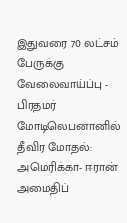இதுவரை 70 லட்சம் பேருக்கு வேலைவாய்ப்பு - பிரதமர் மோடிலெபனானில் தீவிர மோதல்: அமெரிக்கா- ஈரான் அமைதிப்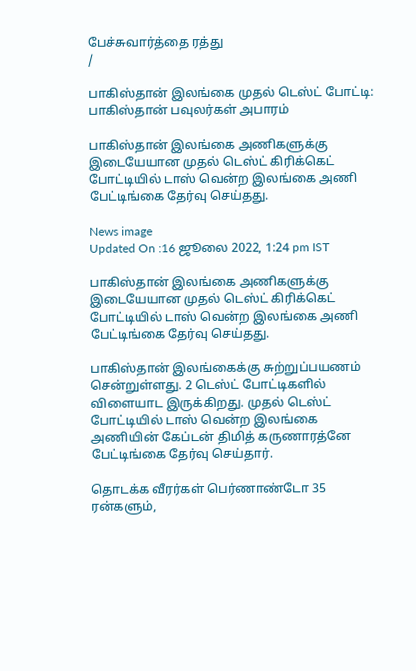பேச்சுவார்த்தை ரத்து
/

பாகிஸ்தான் இலங்கை முதல் டெஸ்ட் போட்டி: பாகிஸ்தான் பவுலர்கள் அபாரம்

பாகிஸ்தான் இலங்கை அணிகளுக்கு இடையேயான முதல் டெஸ்ட் கிரிக்கெட் போட்டியில் டாஸ் வென்ற இலங்கை அணி பேட்டிங்கை தேர்வு செய்தது.

News image
Updated On :16 ஜூலை 2022, 1:24 pm IST

பாகிஸ்தான் இலங்கை அணிகளுக்கு இடையேயான முதல் டெஸ்ட் கிரிக்கெட் போட்டியில் டாஸ் வென்ற இலங்கை அணி பேட்டிங்கை தேர்வு செய்தது.

பாகிஸ்தான் இலங்கைக்கு சுற்றுப்பயணம் சென்றுள்ளது. 2 டெஸ்ட் போட்டிகளில் விளையாட இருக்கிறது. முதல் டெஸ்ட் போட்டியில் டாஸ் வென்ற இலங்கை அணியின் கேப்டன் திமித் கருணாரத்னே பேட்டிங்கை தேர்வு செய்தார்.

தொடக்க வீரர்கள் பெர்ணாண்டோ 35 ரன்களும்,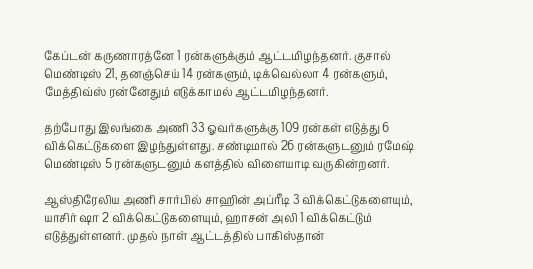கேப்டன் கருணாரத்னே 1 ரன்களுக்கும் ஆட்டமிழந்தனர். குசால் மெண்டிஸ் 21, தனஞ்செய் 14 ரன்களும், டிக்வெல்லா 4 ரன்களும், மேத்திவ்ஸ் ரன்னேதும் எடுக்காமல் ஆட்டமிழந்தனர்.

தற்போது இலங்கை அணி 33 ஓவர்களுக்கு 109 ரன்கள் எடுத்து 6 விக்கெட்டுகளை இழந்துள்ளது. சண்டிமால் 26 ரன்களுடனும் ரமேஷ் மெண்டிஸ் 5 ரன்களுடனும் களத்தில் விளையாடி வருகின்றனர்.

ஆஸ்திரேலிய அணி சார்பில் சாஹின் அப்ரீடி 3 விக்கெட்டுகளையும், யாசிர் ஷா 2 விக்கெட்டுகளையும், ஹாசன் அலி 1 விக்கெட்டும் எடுத்துள்ளனர். முதல் நாள் ஆட்டத்தில் பாகிஸ்தான்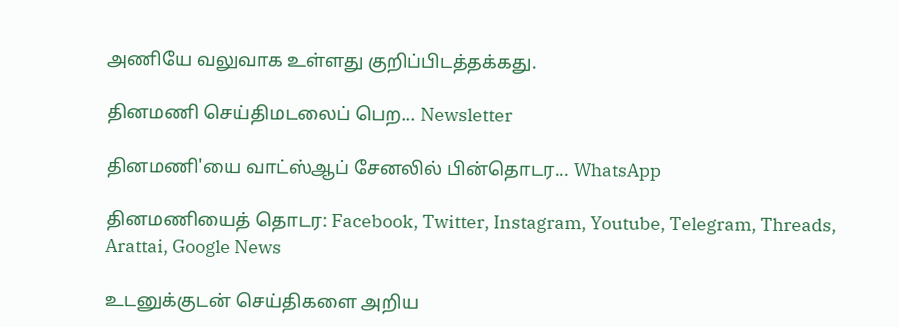அணியே வலுவாக உள்ளது குறிப்பிடத்தக்கது.

தினமணி செய்திமடலைப் பெற... Newsletter

தினமணி'யை வாட்ஸ்ஆப் சேனலில் பின்தொடர... WhatsApp

தினமணியைத் தொடர: Facebook, Twitter, Instagram, Youtube, Telegram, Threads, Arattai, Google News

உடனுக்குடன் செய்திகளை அறிய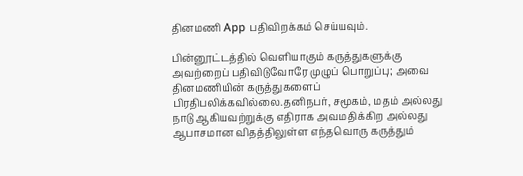தினமணி App பதிவிறக்கம் செய்யவும்.

பின்னூட்டத்தில் வெளியாகும் கருத்துகளுக்கு அவற்றைப் பதிவிடுவோரே முழுப் பொறுப்பு; அவை தினமணியின் கருத்துகளைப் பிரதிபலிக்கவில்லை.தனிநபர், சமூகம், மதம் அல்லது நாடு ஆகியவற்றுக்கு எதிராக அவமதிக்கிற அல்லது ஆபாசமான விதத்திலுள்ள எந்தவொரு கருத்தும்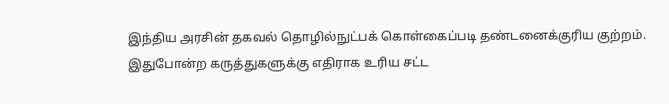இந்திய அரசின் தகவல் தொழில்நுட்பக் கொள்கைப்படி தண்டனைக்குரிய குற்றம். இதுபோன்ற கருத்துகளுக்கு எதிராக உரிய சட்ட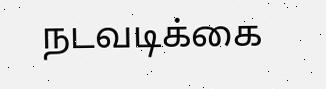நடவடிக்கை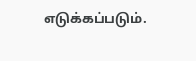எடுக்கப்படும்.